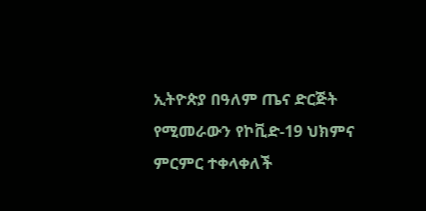ኢትዮጵያ በዓለም ጤና ድርጅት የሚመራውን የኮቪድ-19 ህክምና ምርምር ተቀላቀለች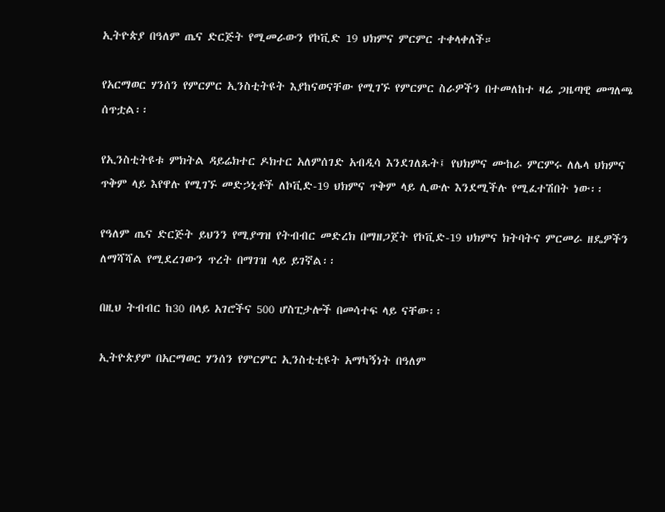ኢትዮጵያ በዓለም ጤና ድርጅት የሚመራውን የኮቪድ 19 ህክምና ምርምር ተቀላቀለች።

የአርማወር ሃንሰን የምርምር ኢንስቲትዩት እያከናወናቸው የሚገኙ የምርምር ስራዎችን በተመለከተ ዛሬ ጋዜጣዊ መግለጫ ሰጥቷል፡፡

የኢንስቲትዩቱ ምክትል ዳይሬክተር ዶክተር አለምሰገድ አብዲሳ እንደገለጹት፤ የህክምና ሙከራ ምርምሩ ለሌላ ህክምና ጥቅም ላይ እየዋሉ የሚገኙ መድኃኒቶች ለኮቪድ-19 ህክምና ጥቅም ላይ ሊውሉ እንደሚችሉ የሚፈተሽበት ነው፡፡

የዓለም ጤና ድርጅት ይህንን የሚያግዝ የትብብር መድረክ በማዘጋጀት የኮቪድ-19 ህክምና ክትባትና ምርመራ ዘዴዎችን ለማሻሻል የሚደረገውን ጥረት በማገዝ ላይ ይገኛል፡፡

በዚህ ትብብር ከ30 በላይ አገሮችና 500 ሆስፒታሎች በመሳተፍ ላይ ናቸው፡፡

ኢትዮጵያም በአርማወር ሃንሰን የምርምር ኢንስቲቲዩት አማካኝነት በዓለም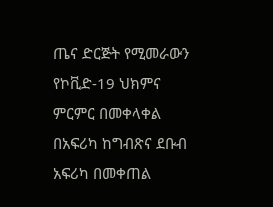ጤና ድርጅት የሚመራውን የኮቪድ-19 ህክምና ምርምር በመቀላቀል በአፍሪካ ከግብጽና ደቡብ አፍሪካ በመቀጠል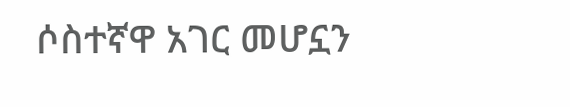ሶስተኛዋ አገር መሆኗን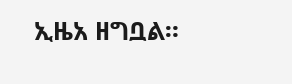ኢዜአ ዘግቧል።